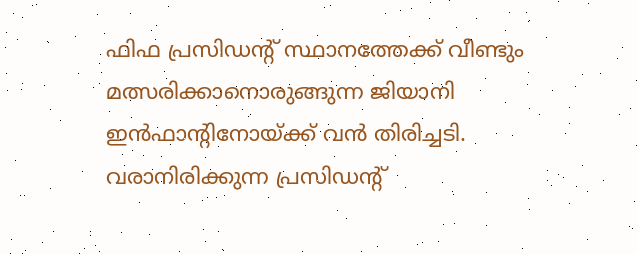ഫിഫ പ്രസിഡന്റ് സ്ഥാനത്തേക്ക് വീണ്ടും മത്സരിക്കാനൊരുങ്ങുന്ന ജിയാനി ഇൻഫാന്റിനോയ്ക്ക് വൻ തിരിച്ചടി. വരാനിരിക്കുന്ന പ്രസിഡന്റ്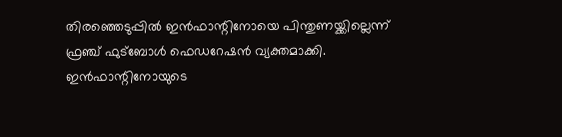തിരഞ്ഞെടുപ്പിൽ ഇൻഫാന്റിനോയെ പിന്തുണയ്ക്കില്ലെന്ന് ഫ്രഞ്ച് ഫുട്ബോൾ ഫെഡറേഷൻ വ്യക്തമാക്കി. ഇൻഫാന്റിനോയുടെ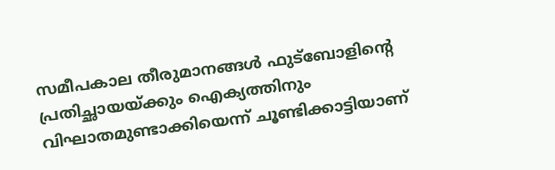സമീപകാല തീരുമാനങ്ങൾ ഫുട്ബോളിന്റെ പ്രതിച്ഛായയ്ക്കും ഐക്യത്തിനും വിഘാതമുണ്ടാക്കിയെന്ന് ചൂണ്ടിക്കാട്ടിയാണ്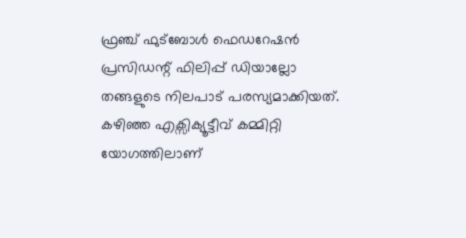ഫ്രഞ്ച് ഫുട്ബോൾ ഫെഡറേഷൻ പ്രസിഡന്റ് ഫിലിപ്പ് ഡിയാല്ലോ തങ്ങളുടെ നിലപാട് പരസ്യമാക്കിയത്.
കഴിഞ്ഞ എക്സിക്യൂട്ടീവ് കമ്മിറ്റി യോഗത്തിലാണ്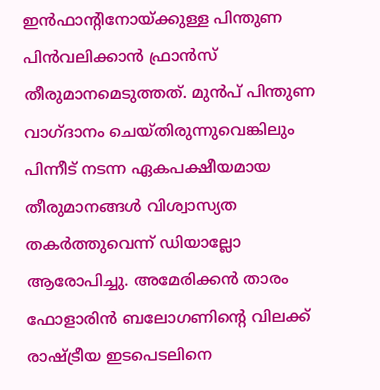ഇൻഫാന്റിനോയ്ക്കുള്ള പിന്തുണ പിൻവലിക്കാൻ ഫ്രാൻസ് തീരുമാനമെടുത്തത്. മുൻപ് പിന്തുണ വാഗ്ദാനം ചെയ്തിരുന്നുവെങ്കിലും പിന്നീട് നടന്ന ഏകപക്ഷീയമായ തീരുമാനങ്ങൾ വിശ്വാസ്യത തകർത്തുവെന്ന് ഡിയാല്ലോ ആരോപിച്ചു. അമേരിക്കൻ താരം ഫോളാരിൻ ബലോഗണിന്റെ വിലക്ക് രാഷ്ട്രീയ ഇടപെടലിനെ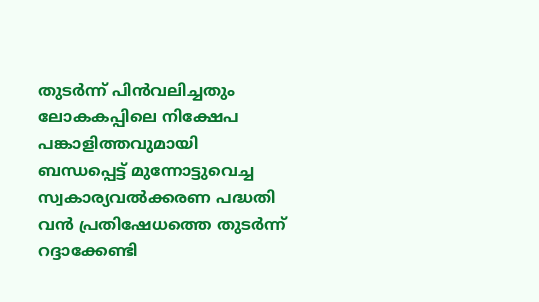തുടർന്ന് പിൻവലിച്ചതും ലോകകപ്പിലെ നിക്ഷേപ പങ്കാളിത്തവുമായി ബന്ധപ്പെട്ട് മുന്നോട്ടുവെച്ച സ്വകാര്യവൽക്കരണ പദ്ധതി വൻ പ്രതിഷേധത്തെ തുടർന്ന് റദ്ദാക്കേണ്ടി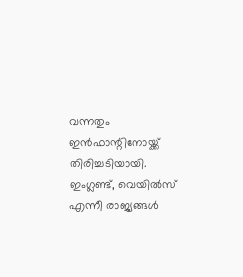വന്നതും ഇൻഫാന്റിനോയ്ക്ക് തിരിച്ചടിയായി.
ഇംഗ്ലണ്ട്, വെയിൽസ് എന്നീ രാജ്യങ്ങൾ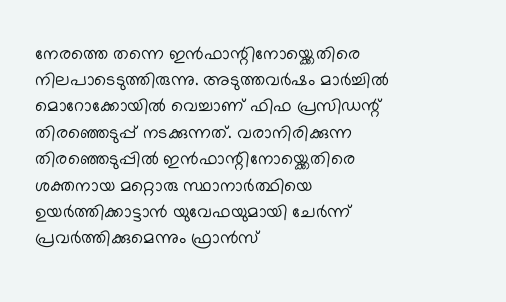നേരത്തെ തന്നെ ഇൻഫാന്റിനോയ്ക്കെതിരെ നിലപാടെടുത്തിരുന്നു. അടുത്തവർഷം മാർച്ചിൽ മൊറോക്കോയിൽ വെച്ചാണ് ഫിഫ പ്രസിഡന്റ് തിരഞ്ഞെടുപ്പ് നടക്കുന്നത്. വരാനിരിക്കുന്ന തിരഞ്ഞെടുപ്പിൽ ഇൻഫാന്റിനോയ്ക്കെതിരെ ശക്തനായ മറ്റൊരു സ്ഥാനാർത്ഥിയെ ഉയർത്തിക്കാട്ടാൻ യുവേഫയുമായി ചേർന്ന് പ്രവർത്തിക്കുമെന്നും ഫ്രാൻസ്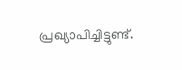പ്രഖ്യാപിച്ചിട്ടുണ്ട്.